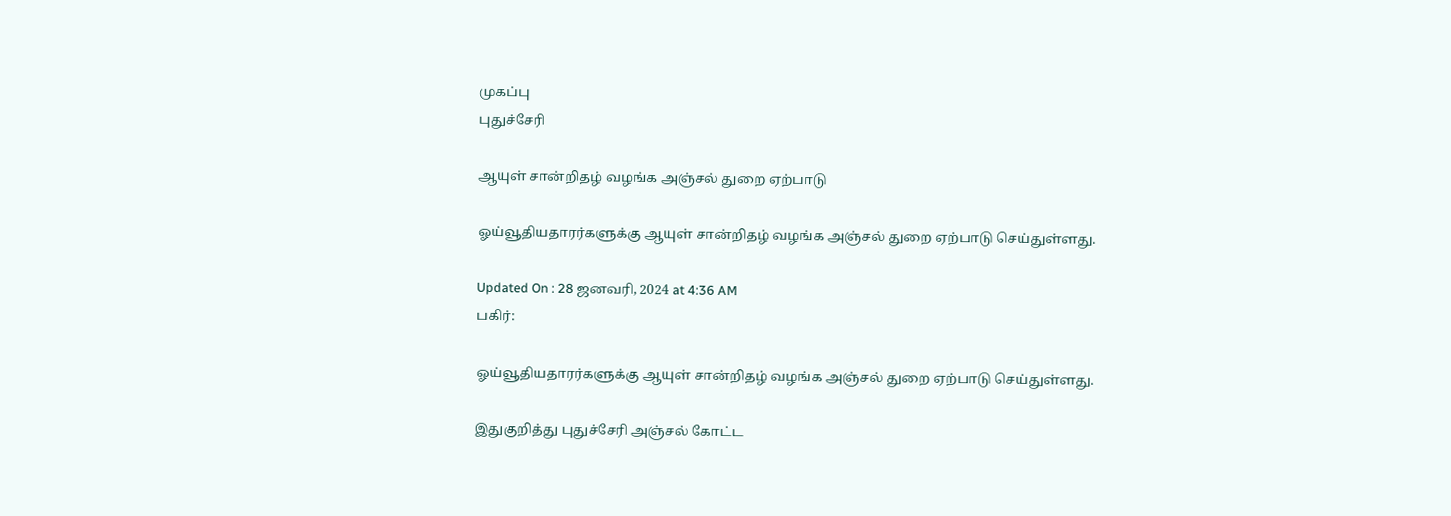முகப்பு
புதுச்சேரி

ஆயுள் சான்றிதழ் வழங்க அஞ்சல் துறை ஏற்பாடு

ஓய்வூதியதாரர்களுக்கு ஆயுள் சான்றிதழ் வழங்க அஞ்சல் துறை ஏற்பாடு செய்துள்ளது.

Updated On : 28 ஜனவரி, 2024 at 4:36 AM
பகிர்:

ஓய்வூதியதாரர்களுக்கு ஆயுள் சான்றிதழ் வழங்க அஞ்சல் துறை ஏற்பாடு செய்துள்ளது.

இதுகுறித்து புதுச்சேரி அஞ்சல் கோட்ட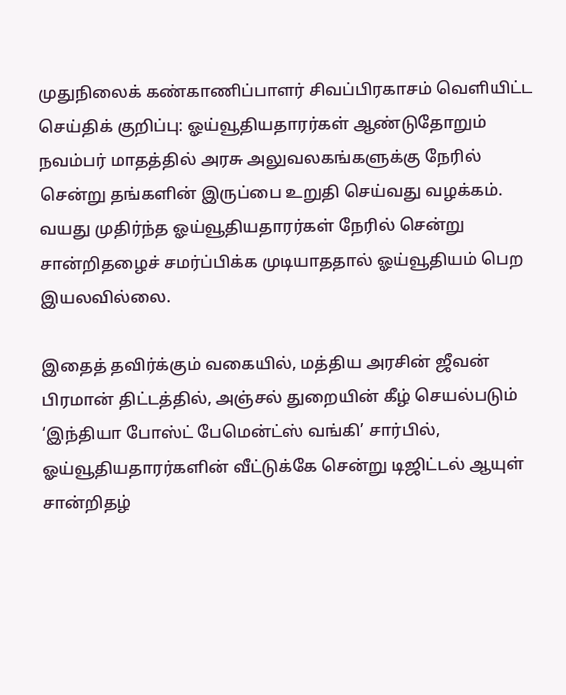முதுநிலைக் கண்காணிப்பாளர் சிவப்பிரகாசம் வெளியிட்ட செய்திக் குறிப்பு: ஓய்வூதியதாரர்கள் ஆண்டுதோறும் நவம்பர் மாதத்தில் அரசு அலுவலகங்களுக்கு நேரில் சென்று தங்களின் இருப்பை உறுதி செய்வது வழக்கம். வயது முதிர்ந்த ஓய்வூதியதாரர்கள் நேரில் சென்று சான்றிதழைச் சமர்ப்பிக்க முடியாததால் ஓய்வூதியம் பெற இயலவில்லை.

இதைத் தவிர்க்கும் வகையில், மத்திய அரசின் ஜீவன் பிரமான் திட்டத்தில், அஞ்சல் துறையின் கீழ் செயல்படும் ‘இந்தியா போஸ்ட் பேமென்ட்ஸ் வங்கி’ சார்பில், ஓய்வூதியதாரர்களின் வீட்டுக்கே சென்று டிஜிட்டல் ஆயுள் சான்றிதழ்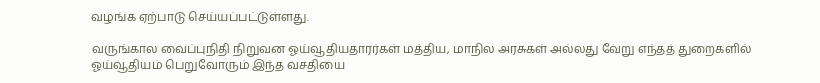வழங்க ஏற்பாடு செய்யப்பட்டுள்ளது.

வருங்கால வைப்புநிதி நிறுவன ஓய்வூதியதாரர்கள் மத்திய, மாநில அரசுகள் அல்லது வேறு எந்தத் துறைகளில் ஓய்வூதியம் பெறுவோரும் இந்த வசதியை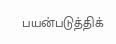பயன்படுத்திக்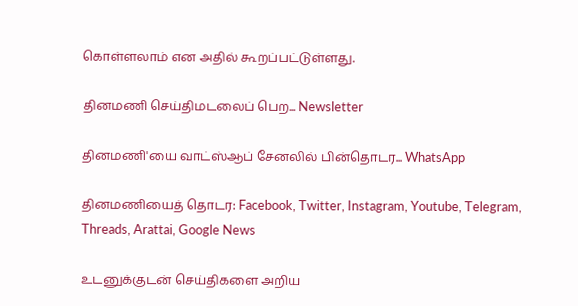கொள்ளலாம் என அதில் கூறப்பட்டுள்ளது.

தினமணி செய்திமடலைப் பெற... Newsletter

தினமணி'யை வாட்ஸ்ஆப் சேனலில் பின்தொடர... WhatsApp

தினமணியைத் தொடர: Facebook, Twitter, Instagram, Youtube, Telegram, Threads, Arattai, Google News

உடனுக்குடன் செய்திகளை அறிய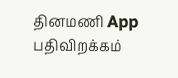தினமணி App பதிவிறக்கம்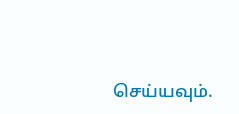செய்யவும்.